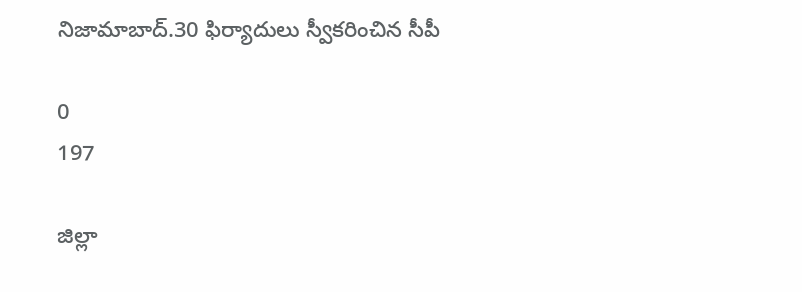నిజామాబాద్.30 ఫిర్యాదులు స్వీకరించిన సీపీ

0
197

జిల్లా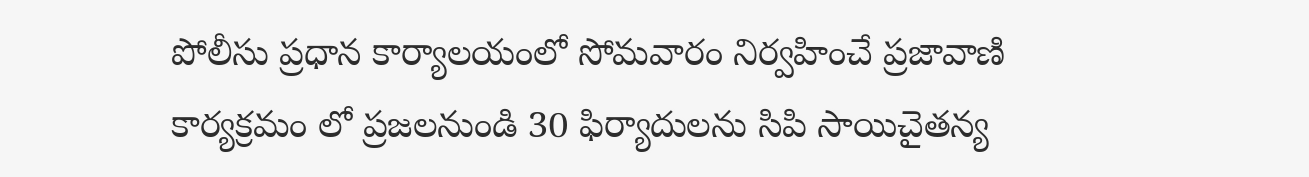పోలీసు ప్రధాన కార్యాలయంలో సోమవారం నిర్వహించే ప్రజావాణి కార్యక్రమం లో ప్రజలనుండి 30 ఫిర్యాదులను సిపి సాయిచైతన్య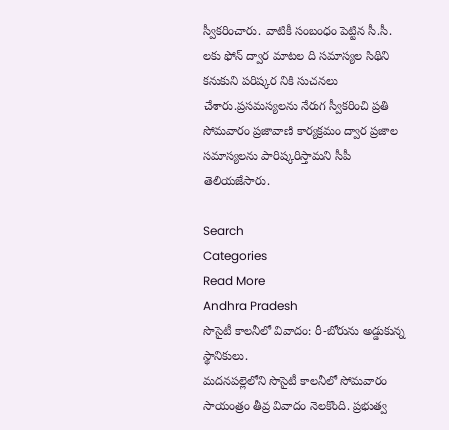స్వీకరించారు. వాటికీ సంబంధం పెట్టిన సీ.సీ. లకు ఫోన్ ద్వార మాటల ది సమాస్యల సిథిని  కనుకుని పరిష్కర నికి సుచనలు చేశారు.ప్రసమస్యలను నేరుగ స్వీకరించి ప్రతి సోమవారం ప్రజావాణి కార్యక్రమం ద్వార ప్రజాల సమాస్యలను పారిష్కరిస్తామని సీపీ తెలియజేసారు.

Search
Categories
Read More
Andhra Pradesh
సొసైటీ కాలనీలో వివాదం: రీ-బోరును అడ్డుకున్న స్థానికులు.
మదనపల్లెలోని సొసైటీ కాలనీలో సోమవారం సాయంత్రం తీవ్ర వివాదం నెలకొంది. ప్రభుత్వ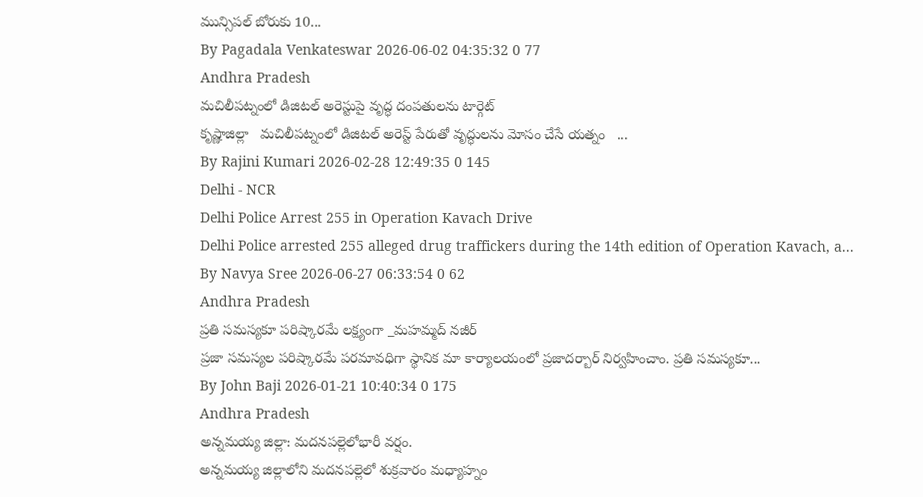మున్సిపల్ బోరుకు 10...
By Pagadala Venkateswar 2026-06-02 04:35:32 0 77
Andhra Pradesh
మచిలీపట్నంలో డిజిటల్ అరెస్టుపై వృద్ధ దంపతులను టార్గెట్
కృష్ణాజిల్లా   మచిలీపట్నంలో డిజిటల్ అరెస్ట్ పేరుతో వృద్ధులను మోసం చేసే యత్నం   ...
By Rajini Kumari 2026-02-28 12:49:35 0 145
Delhi - NCR
Delhi Police Arrest 255 in Operation Kavach Drive
Delhi Police arrested 255 alleged drug traffickers during the 14th edition of Operation Kavach, a...
By Navya Sree 2026-06-27 06:33:54 0 62
Andhra Pradesh
ప్రతి సమస్యకూ పరిష్కారమే లక్ష్యంగా _మహమ్మద్ నజీర్
ప్రజా సమస్యల పరిష్కారమే పరమావధిగా స్థానిక మా కార్యాలయంలో ప్రజాదర్బార్ నిర్వహించాం. ప్రతి సమస్యకూ...
By John Baji 2026-01-21 10:40:34 0 175
Andhra Pradesh
అన్నమయ్య జిల్లా: మదనపల్లెలోభారీ వర్షం.
అన్నమయ్య జిల్లాలోని మదనపల్లెలో శుక్రవారం మధ్యాహ్నం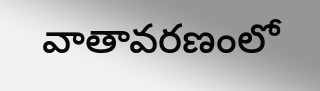వాతావరణంలో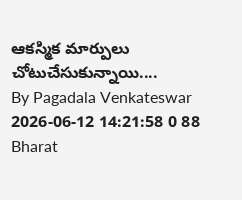ఆకస్మిక మార్పులు చోటుచేసుకున్నాయి....
By Pagadala Venkateswar 2026-06-12 14:21:58 0 88
Bharat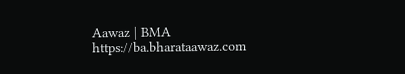Aawaz | BMA https://ba.bharataawaz.com